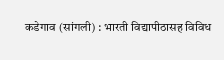कडेगाव (सांगली) : भारती विद्यापीठासह विविध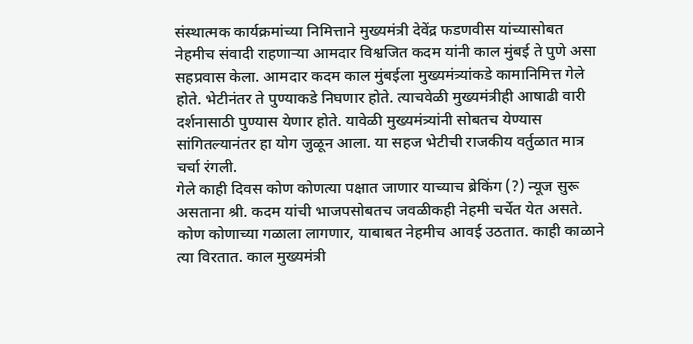संस्थात्मक कार्यक्रमांच्या निमित्ताने मुख्यमंत्री देवेंद्र फडणवीस यांच्यासोबत नेहमीच संवादी राहणाऱ्या आमदार विश्वजित कदम यांनी काल मुंबई ते पुणे असा सहप्रवास केला. आमदार कदम काल मुंबईला मुख्यमंत्र्यांकडे कामानिमित्त गेले होते. भेटीनंतर ते पुण्याकडे निघणार होते. त्याचवेळी मुख्यमंत्रीही आषाढी वारी दर्शनासाठी पुण्यास येणार होते. यावेळी मुख्यमंत्र्यांनी सोबतच येण्यास सांगितल्यानंतर हा योग जुळून आला. या सहज भेटीची राजकीय वर्तुळात मात्र चर्चा रंगली.
गेले काही दिवस कोण कोणत्या पक्षात जाणार याच्याच ब्रेकिंग (?) न्यूज सुरू असताना श्री. कदम यांची भाजपसोबतच जवळीकही नेहमी चर्चेत येत असते. कोण कोणाच्या गळाला लागणार, याबाबत नेहमीच आवई उठतात. काही काळाने त्या विरतात. काल मुख्यमंत्री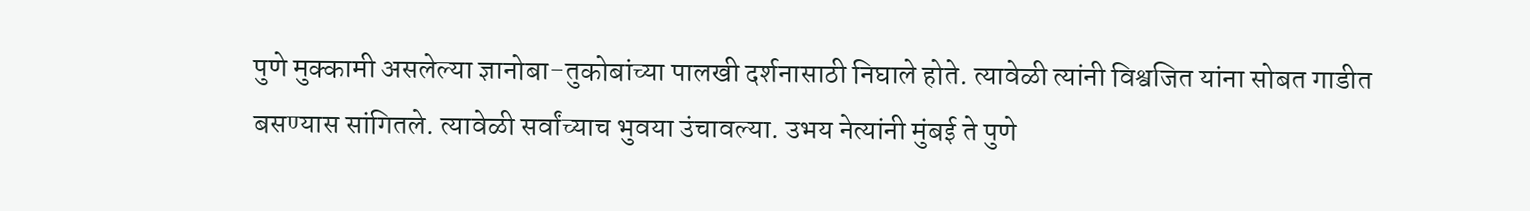पुणे मुक्कामी असलेल्या ज्ञानोबा-तुकोबांच्या पालखी दर्शनासाठी निघाले होते. त्यावेळी त्यांनी विश्वजित यांना सोबत गाडीत बसण्यास सांगितले. त्यावेळी सर्वांच्याच भुवया उंचावल्या. उभय नेत्यांनी मुंबई ते पुणे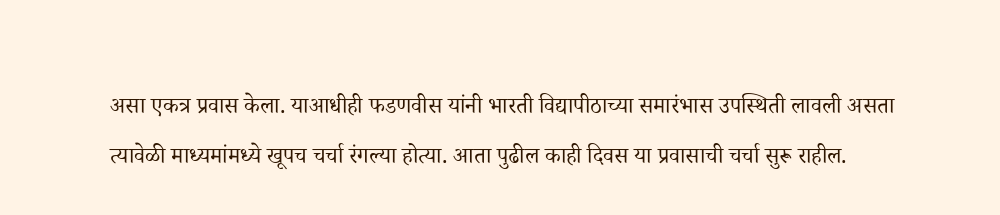असा एकत्र प्रवास केला. याआधीही फडणवीस यांनी भारती विद्यापीठाच्या समारंभास उपस्थिती लावली असता त्यावेळी माध्यमांमध्ये खूपच चर्चा रंगल्या होत्या. आता पुढील काही दिवस या प्रवासाची चर्चा सुरू राहील.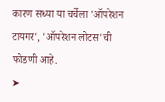कारण सध्या या चर्चेला 'ऑपरेशन टायगर', 'ऑपरेशन लोटस'ची फोडणी आहे.
➤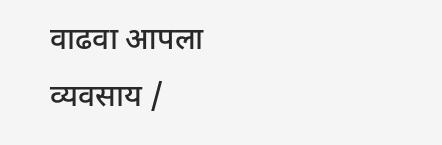वाढवा आपला व्यवसाय /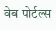वेब पोर्टल्स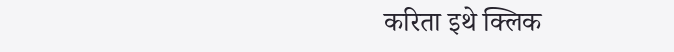करिता इथे क्लिक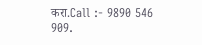करा.Call :- 9890 546 909.